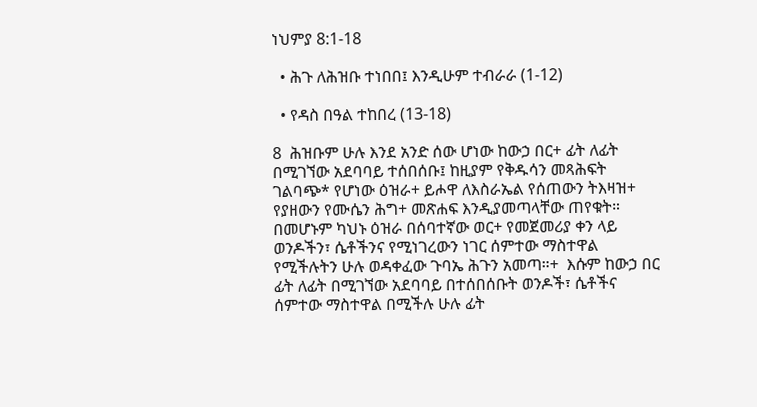ነህምያ 8:1-18

  • ሕጉ ለሕዝቡ ተነበበ፤ እንዲሁም ተብራራ (1-12)

  • የዳስ በዓል ተከበረ (13-18)

8  ሕዝቡም ሁሉ እንደ አንድ ሰው ሆነው ከውኃ በር+ ፊት ለፊት በሚገኘው አደባባይ ተሰበሰቡ፤ ከዚያም የቅዱሳን መጻሕፍት ገልባጭ* የሆነው ዕዝራ+ ይሖዋ ለእስራኤል የሰጠውን ትእዛዝ+ የያዘውን የሙሴን ሕግ+ መጽሐፍ እንዲያመጣላቸው ጠየቁት።  በመሆኑም ካህኑ ዕዝራ በሰባተኛው ወር+ የመጀመሪያ ቀን ላይ ወንዶችን፣ ሴቶችንና የሚነገረውን ነገር ሰምተው ማስተዋል የሚችሉትን ሁሉ ወዳቀፈው ጉባኤ ሕጉን አመጣ።+  እሱም ከውኃ በር ፊት ለፊት በሚገኘው አደባባይ በተሰበሰቡት ወንዶች፣ ሴቶችና ሰምተው ማስተዋል በሚችሉ ሁሉ ፊት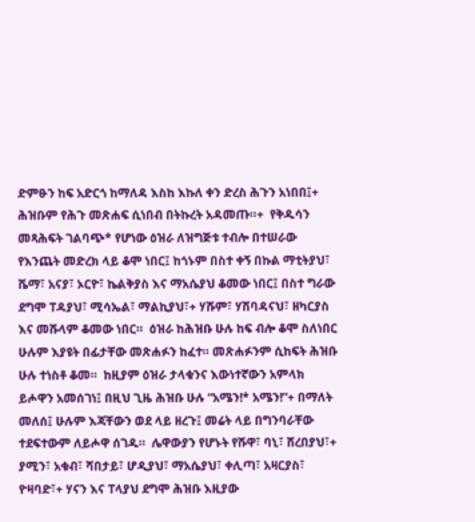ድምፁን ከፍ አድርጎ ከማለዳ እስከ እኩለ ቀን ድረስ ሕጉን አነበበ፤+ ሕዝቡም የሕጉ መጽሐፍ ሲነበብ በትኩረት አዳመጡ።+  የቅዱሳን መጻሕፍት ገልባጭ* የሆነው ዕዝራ ለዝግጅቱ ተብሎ በተሠራው የእንጨት መድረክ ላይ ቆሞ ነበር፤ ከጎኑም በስተ ቀኝ በኩል ማቲትያህ፣ ሼማ፣ አናያ፣ ኦርዮ፣ ኬልቅያስ እና ማአሴያህ ቆመው ነበር፤ በስተ ግራው ደግሞ ፐዳያህ፣ ሚሳኤል፣ ማልኪያህ፣+ ሃሹም፣ ሃሽባዳናህ፣ ዘካርያስ እና መሹላም ቆመው ነበር።  ዕዝራ ከሕዝቡ ሁሉ ከፍ ብሎ ቆሞ ስለነበር ሁሉም እያዩት በፊታቸው መጽሐፉን ከፈተ። መጽሐፉንም ሲከፍት ሕዝቡ ሁሉ ተነስቶ ቆመ።  ከዚያም ዕዝራ ታላቁንና እውነተኛውን አምላክ ይሖዋን አመሰገነ፤ በዚህ ጊዜ ሕዝቡ ሁሉ “አሜን!* አሜን!”+ በማለት መለሰ፤ ሁሉም እጃቸውን ወደ ላይ ዘረጉ፤ መሬት ላይ በግንባራቸው ተደፍተውም ለይሖዋ ሰገዱ።  ሌዋውያን የሆኑት የሹዋ፣ ባኒ፣ ሸረበያህ፣+ ያሚን፣ አቁብ፣ ሻበታይ፣ ሆዲያህ፣ ማአሴያህ፣ ቀሊጣ፣ አዛርያስ፣ ዮዛባድ፣+ ሃናን እና ፐላያህ ደግሞ ሕዝቡ እዚያው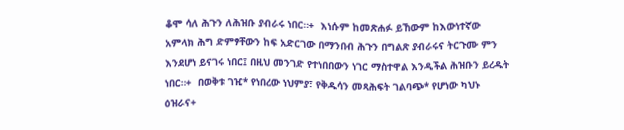ቆሞ ሳለ ሕጉን ለሕዝቡ ያብራሩ ነበር።+  እነሱም ከመጽሐፉ ይኸውም ከእውነተኛው አምላክ ሕግ ድምፃቸውን ከፍ አድርገው በማንበብ ሕጉን በግልጽ ያብራሩና ትርጉሙ ምን እንደሆነ ይናገሩ ነበር፤ በዚህ መንገድ የተነበበውን ነገር ማስተዋል እንዲችል ሕዝቡን ይረዱት ነበር።+  በወቅቱ ገዢ* የነበረው ነህምያ፣ የቅዱሳን መጻሕፍት ገልባጭ* የሆነው ካህኑ ዕዝራና+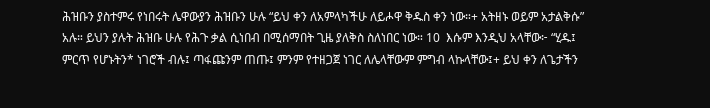ሕዝቡን ያስተምሩ የነበሩት ሌዋውያን ሕዝቡን ሁሉ “ይህ ቀን ለአምላካችሁ ለይሖዋ ቅዱስ ቀን ነው።+ አትዘኑ ወይም አታልቅሱ” አሉ። ይህን ያሉት ሕዝቡ ሁሉ የሕጉ ቃል ሲነበብ በሚሰማበት ጊዜ ያለቅስ ስለነበር ነው። 10  እሱም እንዲህ አላቸው፦ “ሂዱ፤ ምርጥ የሆኑትን* ነገሮች ብሉ፤ ጣፋጩንም ጠጡ፤ ምንም የተዘጋጀ ነገር ለሌላቸውም ምግብ ላኩላቸው፤+ ይህ ቀን ለጌታችን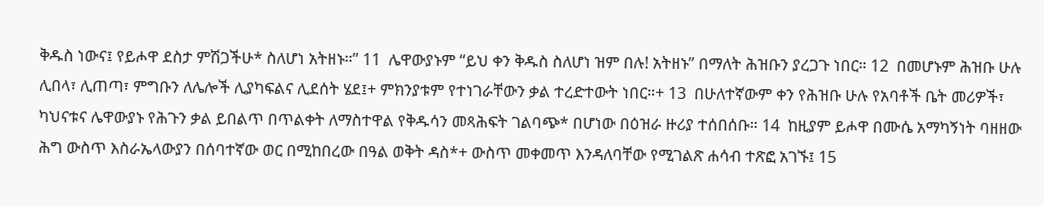ቅዱስ ነውና፤ የይሖዋ ደስታ ምሽጋችሁ* ስለሆነ አትዘኑ።” 11  ሌዋውያኑም “ይህ ቀን ቅዱስ ስለሆነ ዝም በሉ! አትዘኑ” በማለት ሕዝቡን ያረጋጉ ነበር። 12  በመሆኑም ሕዝቡ ሁሉ ሊበላ፣ ሊጠጣ፣ ምግቡን ለሌሎች ሊያካፍልና ሊደሰት ሄደ፤+ ምክንያቱም የተነገራቸውን ቃል ተረድተውት ነበር።+ 13  በሁለተኛውም ቀን የሕዝቡ ሁሉ የአባቶች ቤት መሪዎች፣ ካህናቱና ሌዋውያኑ የሕጉን ቃል ይበልጥ በጥልቀት ለማስተዋል የቅዱሳን መጻሕፍት ገልባጭ* በሆነው በዕዝራ ዙሪያ ተሰበሰቡ። 14  ከዚያም ይሖዋ በሙሴ አማካኝነት ባዘዘው ሕግ ውስጥ እስራኤላውያን በሰባተኛው ወር በሚከበረው በዓል ወቅት ዳስ*+ ውስጥ መቀመጥ እንዳለባቸው የሚገልጽ ሐሳብ ተጽፎ አገኙ፤ 15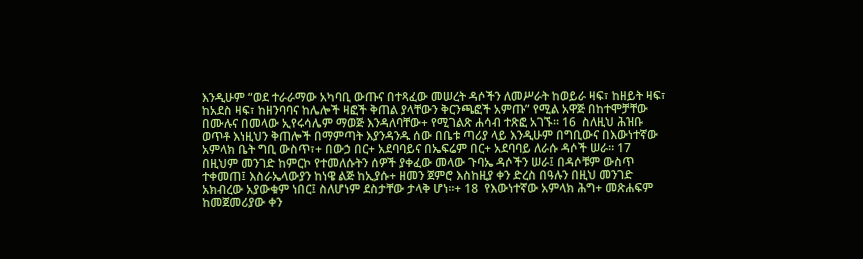እንዲሁም “ወደ ተራራማው አካባቢ ውጡና በተጻፈው መሠረት ዳሶችን ለመሥራት ከወይራ ዛፍ፣ ከዘይት ዛፍ፣ ከአደስ ዛፍ፣ ከዘንባባና ከሌሎች ዛፎች ቅጠል ያላቸውን ቅርንጫፎች አምጡ” የሚል አዋጅ በከተሞቻቸው በሙሉና በመላው ኢየሩሳሌም ማወጅ እንዳለባቸው+ የሚገልጽ ሐሳብ ተጽፎ አገኙ። 16  ስለዚህ ሕዝቡ ወጥቶ እነዚህን ቅጠሎች በማምጣት እያንዳንዱ ሰው በቤቱ ጣሪያ ላይ እንዲሁም በግቢውና በእውነተኛው አምላክ ቤት ግቢ ውስጥ፣+ በውኃ በር+ አደባባይና በኤፍሬም በር+ አደባባይ ለራሱ ዳሶች ሠራ። 17  በዚህም መንገድ ከምርኮ የተመለሱትን ሰዎች ያቀፈው መላው ጉባኤ ዳሶችን ሠራ፤ በዳሶቹም ውስጥ ተቀመጠ፤ እስራኤላውያን ከነዌ ልጅ ከኢያሱ+ ዘመን ጀምሮ እስከዚያ ቀን ድረስ በዓሉን በዚህ መንገድ አክብረው አያውቁም ነበር፤ ስለሆነም ደስታቸው ታላቅ ሆነ።+ 18  የእውነተኛው አምላክ ሕግ+ መጽሐፍም ከመጀመሪያው ቀን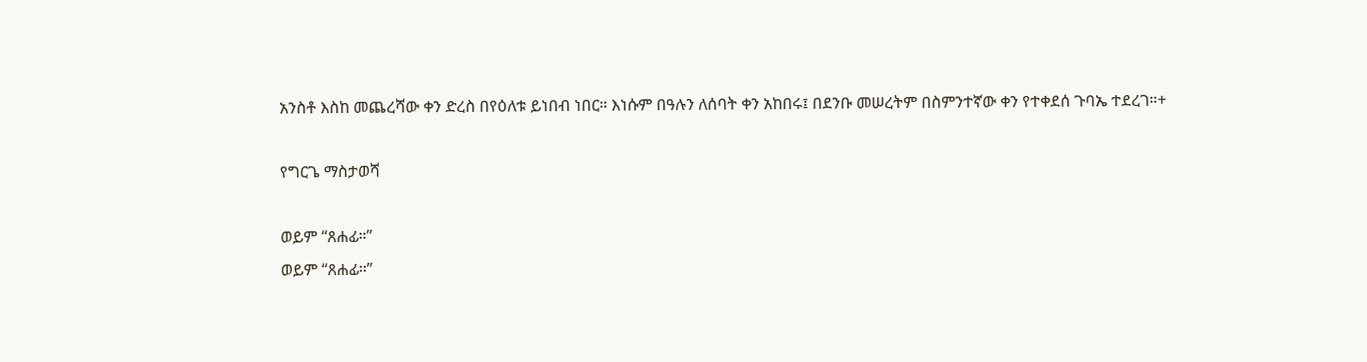አንስቶ እስከ መጨረሻው ቀን ድረስ በየዕለቱ ይነበብ ነበር። እነሱም በዓሉን ለሰባት ቀን አከበሩ፤ በደንቡ መሠረትም በስምንተኛው ቀን የተቀደሰ ጉባኤ ተደረገ።+

የግርጌ ማስታወሻ

ወይም “ጸሐፊ።”
ወይም “ጸሐፊ።”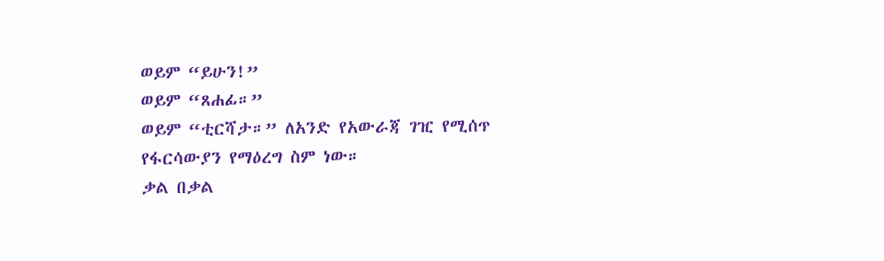ወይም “ይሁን!”
ወይም “ጸሐፊ።”
ወይም “ቲርሻታ።” ለአንድ የአውራጃ ገዢ የሚሰጥ የፋርሳውያን የማዕረግ ስም ነው።
ቃል በቃል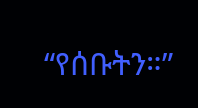“የሰቡትን።”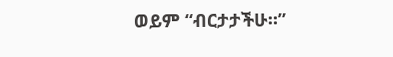ወይም “ብርታታችሁ።”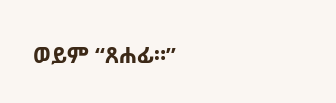ወይም “ጸሐፊ።”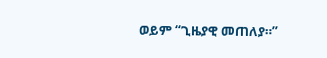ወይም “ጊዜያዊ መጠለያ።”